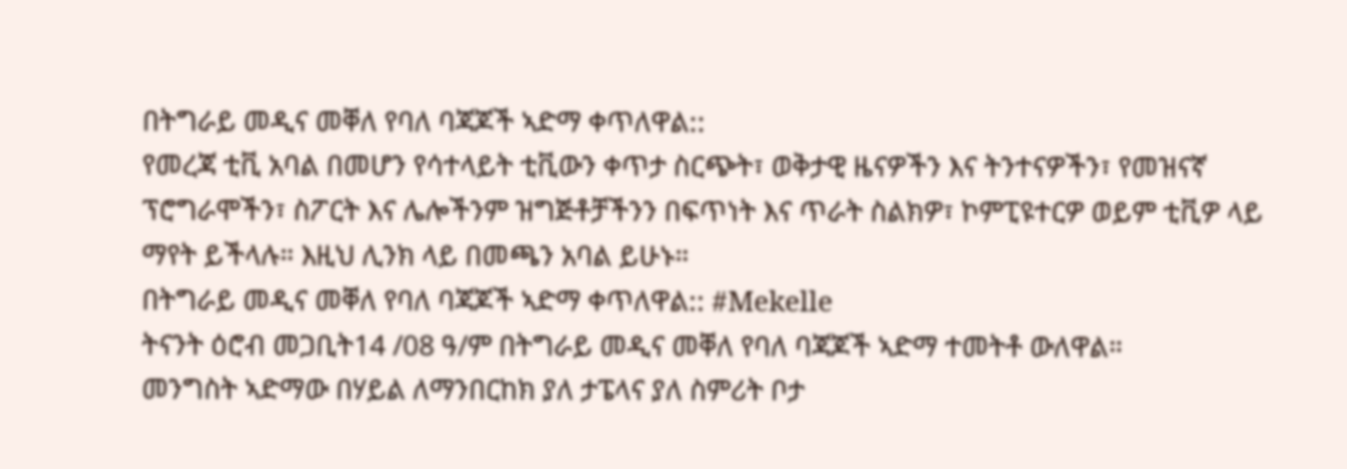በትግራይ መዲና መቐለ የባለ ባጃጆች ኣድማ ቀጥለዋል::
የመረጃ ቲቪ አባል በመሆን የሳተላይት ቲቪውን ቀጥታ ስርጭት፣ ወቅታዊ ዜናዎችን እና ትንተናዎችን፣ የመዝናኛ ፕሮግራሞችን፣ ስፖርት እና ሌሎችንም ዝግጅቶቻችንን በፍጥነት እና ጥራት ስልክዎ፣ ኮምፒዩተርዎ ወይም ቲቪዎ ላይ ማየት ይችላሉ። እዚህ ሊንክ ላይ በመጫን አባል ይሁኑ።
በትግራይ መዲና መቐለ የባለ ባጃጆች ኣድማ ቀጥለዋል:: #Mekelle
ትናንት ዕሮብ መጋቢት14 /08 ዓ/ም በትግራይ መዲና መቐለ የባለ ባጃጆች ኣድማ ተመትቶ ውለዋል።
መንግስት ኣድማው በሃይል ለማንበርከክ ያለ ታፔላና ያለ ስምሪት ቦታ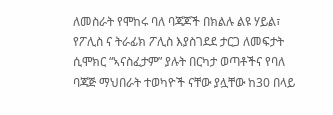ለመስራት የሞከሩ ባለ ባጃጆች በክልሉ ልዩ ሃይል፣ የፖሊስ ና ትራፊክ ፖሊስ እያስገደደ ታርጋ ለመፍታት ሲሞክር “ኣናስፈታም” ያሉት በርካታ ወጣቶችና የባለ ባጃጅ ማህበራት ተወካዮች ናቸው ያሏቸው ከ30 በላይ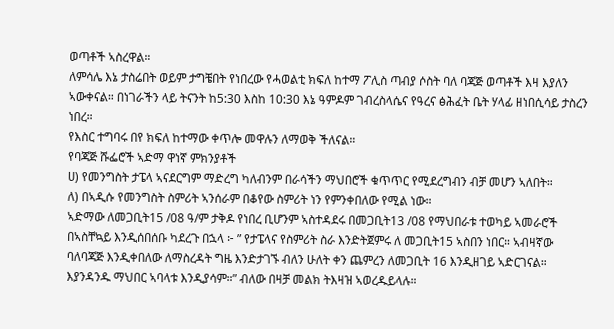ወጣቶች ኣስረዋል።
ለምሳሌ እኔ ታስሬበት ወይም ታግቼበት የነበረው የሓወልቲ ክፍለ ከተማ ፖሊስ ጣብያ ሶስት ባለ ባጃጅ ወጣቶች እዛ እያለን ኣውቀናል። በነገራችን ላይ ትናንት ከ5:30 እስከ 10:30 እኔ ዓምዶም ገብረስላሴና የዓረና ፅሕፈት ቤት ሃላፊ ዘነበሲሳይ ታስረን ነበረ።
የእስር ተግባሩ በየ ክፍለ ከተማው ቀጥሎ መዋሉን ለማወቅ ችለናል።
የባጃጅ ሹፌሮች ኣድማ ዋነኛ ምክንያቶች
ሀ) የመንግስት ታፔላ ኣናደርግም ማድረግ ካለብንም በራሳችን ማህበሮች ቁጥጥር የሚደረግብን ብቻ መሆን ኣለበት።
ለ) በኣዲሱ የመንግስት ስምሪት ኣንሰራም በቆየው ስምሪት ነን የምንቀበለው የሚል ነው።
ኣድማው ለመጋቢት15 /08 ዓ/ም ታቅዶ የነበረ ቢሆንም ኣስተዳደሩ በመጋቢት13 /08 የማህበራቱ ተወካይ ኣመራሮች በኣስቸኳይ እንዲሰበሰቡ ካደረጉ በኋላ ፦ ” የታፔላና የስምሪት ስራ እንድትጀምሩ ለ መጋቢት15 ኣስበን ነበር። ኣብዛኛው ባለባጃጅ እንዲቀበለው ለማስረዳት ግዜ እንድታገኙ ብለን ሁለት ቀን ጨምረን ለመጋቢት 16 እንዲዘገይ ኣድርገናል። እያንዳንዱ ማህበር ኣባላቱ እንዲያሳም።” ብለው በዛቻ መልክ ትእዛዝ ኣወረዱይላሉ።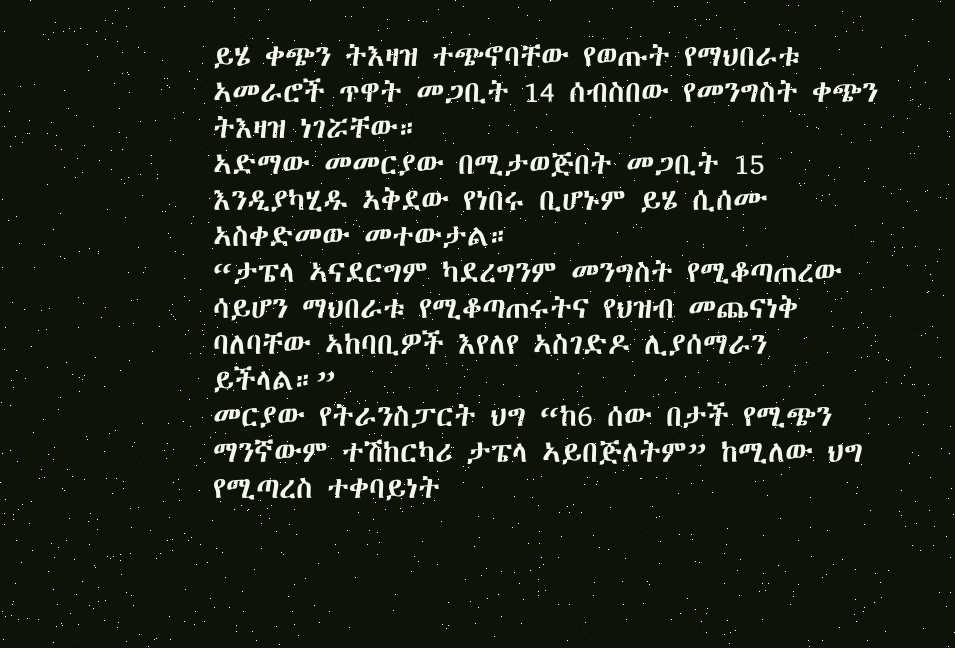ይሄ ቀጭን ትእዛዝ ተጭኖባቸው የወጡት የማህበራቱ ኣመራሮች ጥዋት መጋቢት 14 ሰብስበው የመንግስት ቀጭን ትእዛዝ ነገሯቸው።
ኣድማው መመርያው በሚታወጅበት መጋቢት 15 እንዲያካሂዱ ኣቅደው የነበሩ ቢሆኑም ይሄ ሲሰሙ ኣስቀድመው መተውታል።
“ታፔላ ኣናደርግም ካደረግንም መንግስት የሚቆጣጠረው ሳይሆን ማህበራቱ የሚቆጣጠሩትና የህዝብ መጨናነቅ ባለባቸው ኣከባቢዎች እየለየ ኣስገድዶ ሊያሰማራን ይችላል።”
መርያው የትራንስፓርት ህግ “ከ6 ሰው በታች የሚጭን ማንኛውም ተሽከርካሪ ታፔላ ኣይበጅለትም” ከሚለው ህግ የሚጣረስ ተቀባይነት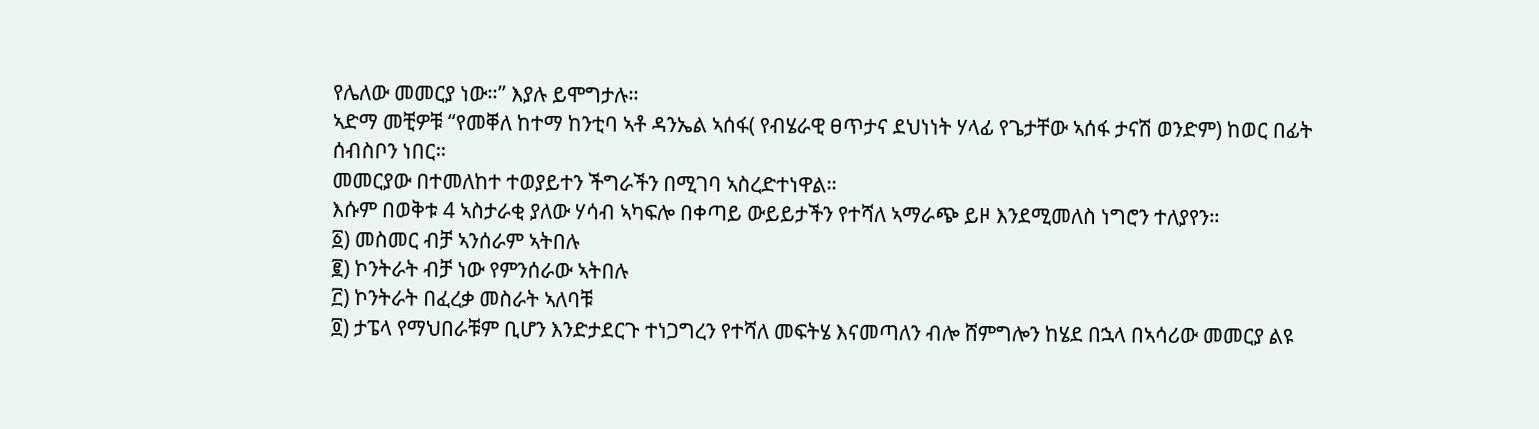የሌለው መመርያ ነው።” እያሉ ይሞግታሉ።
ኣድማ መቺዎቹ “የመቐለ ከተማ ከንቲባ ኣቶ ዳንኤል ኣሰፋ( የብሄራዊ ፀጥታና ደህነነት ሃላፊ የጌታቸው ኣሰፋ ታናሽ ወንድም) ከወር በፊት ሰብስቦን ነበር።
መመርያው በተመለከተ ተወያይተን ችግራችን በሚገባ ኣስረድተነዋል።
እሱም በወቅቱ 4 ኣስታራቂ ያለው ሃሳብ ኣካፍሎ በቀጣይ ውይይታችን የተሻለ ኣማራጭ ይዞ እንደሚመለስ ነግሮን ተለያየን።
፩) መስመር ብቻ ኣንሰራም ኣትበሉ
፪) ኮንትራት ብቻ ነው የምንሰራው ኣትበሉ
፫) ኮንትራት በፈረቃ መስራት ኣለባቹ
፬) ታፔላ የማህበራቹም ቢሆን እንድታደርጉ ተነጋግረን የተሻለ መፍትሄ እናመጣለን ብሎ ሸምግሎን ከሄደ በኋላ በኣሳሪው መመርያ ልዩ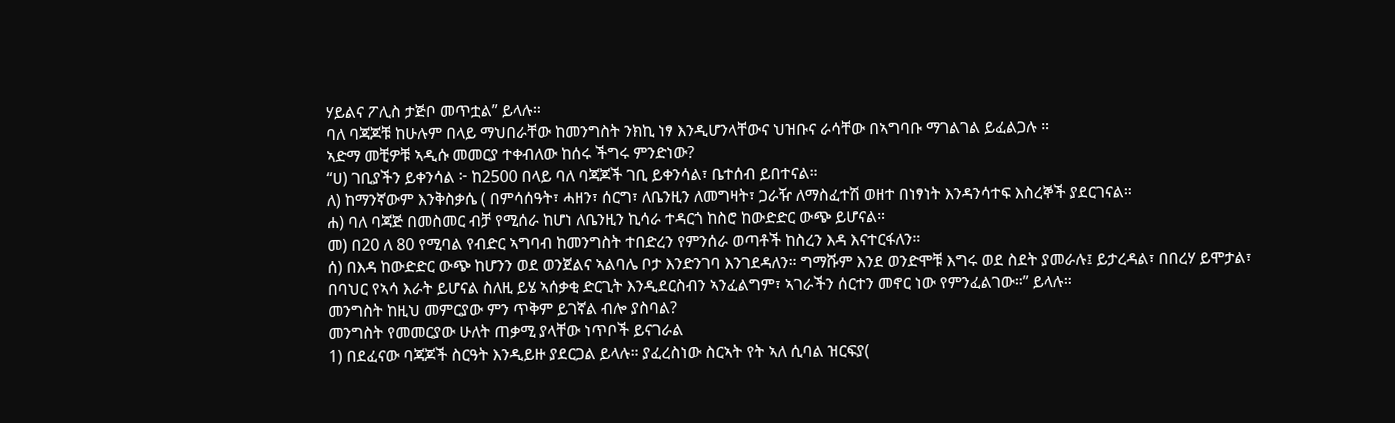ሃይልና ፖሊስ ታጅቦ መጥቷል” ይላሉ።
ባለ ባጃጆቹ ከሁሉም በላይ ማህበራቸው ከመንግስት ንክኪ ነፃ እንዲሆንላቸውና ህዝቡና ራሳቸው በኣግባቡ ማገልገል ይፈልጋሉ ።
ኣድማ መቺዎቹ ኣዲሱ መመርያ ተቀብለው ከሰሩ ችግሩ ምንድነው?
“ሀ) ገቢያችን ይቀንሳል ፦ ከ2500 በላይ ባለ ባጃጆች ገቢ ይቀንሳል፣ ቤተሰብ ይበተናል።
ለ) ከማንኛውም እንቅስቃሴ ( በምሳሰዓት፣ ሓዘን፣ ሰርግ፣ ለቤንዚን ለመግዛት፣ ጋራዥ ለማስፈተሽ ወዘተ በነፃነት እንዳንሳተፍ እስረኞች ያደርገናል።
ሐ) ባለ ባጃጅ በመስመር ብቻ የሚሰራ ከሆነ ለቤንዚን ኪሳራ ተዳርጎ ከስሮ ከውድድር ውጭ ይሆናል።
መ) በ20 ለ 80 የሚባል የብድር ኣግባብ ከመንግስት ተበድረን የምንሰራ ወጣቶች ከስረን እዳ እናተርፋለን።
ሰ) በእዳ ከውድድር ውጭ ከሆንን ወደ ወንጀልና ኣልባሌ ቦታ እንድንገባ እንገደዳለን። ግማሹም እንደ ወንድሞቹ እግሩ ወደ ስደት ያመራሉ፤ ይታረዳል፣ በበረሃ ይሞታል፣ በባህር የኣሳ እራት ይሆናል ስለዚ ይሄ ኣሰቃቂ ድርጊት እንዲደርስብን ኣንፈልግም፣ ኣገራችን ሰርተን መኖር ነው የምንፈልገው።” ይላሉ።
መንግስት ከዚህ መምርያው ምን ጥቅም ይገኛል ብሎ ያስባል?
መንግስት የመመርያው ሁለት ጠቃሚ ያላቸው ነጥቦች ይናገራል
1) በደፈናው ባጃጆች ስርዓት እንዲይዙ ያደርጋል ይላሉ። ያፈረስነው ስርኣት የት ኣለ ሲባል ዝርፍያ(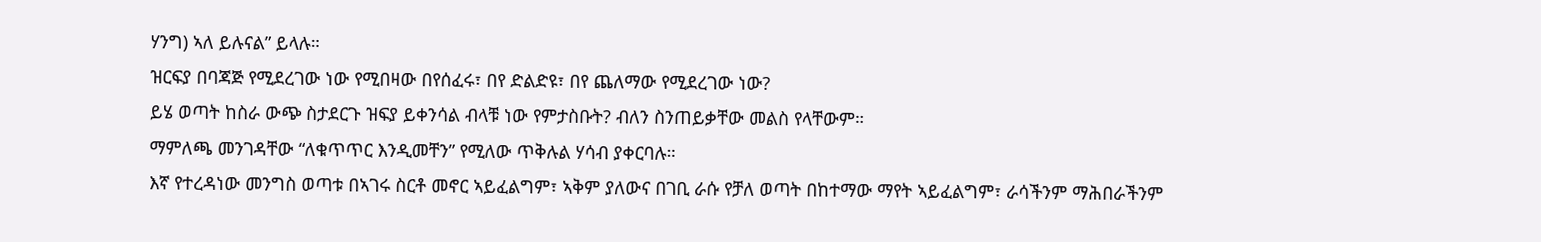ሃንግ) ኣለ ይሉናል” ይላሉ።
ዝርፍያ በባጃጅ የሚደረገው ነው የሚበዛው በየሰፈሩ፣ በየ ድልድዩ፣ በየ ጨለማው የሚደረገው ነው?
ይሄ ወጣት ከስራ ውጭ ስታደርጉ ዝፍያ ይቀንሳል ብላቹ ነው የምታስቡት? ብለን ስንጠይቃቸው መልስ የላቸውም።
ማምለጫ መንገዳቸው “ለቁጥጥር እንዲመቸን” የሚለው ጥቅሉል ሃሳብ ያቀርባሉ።
እኛ የተረዳነው መንግስ ወጣቱ በኣገሩ ስርቶ መኖር ኣይፈልግም፣ ኣቅም ያለውና በገቢ ራሱ የቻለ ወጣት በከተማው ማየት ኣይፈልግም፣ ራሳችንም ማሕበራችንም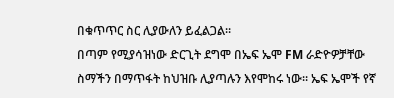በቁጥጥር ስር ሊያውለን ይፈልጋል።
በጣም የሚያሳዝነው ድርጊት ደግሞ በኤፍ ኤሞ FM ራድዮዎቻቸው ስማችን በማጥፋት ከህዝቡ ሊያጣሉን እየሞከሩ ነው። ኤፍ ኤሞች የኛ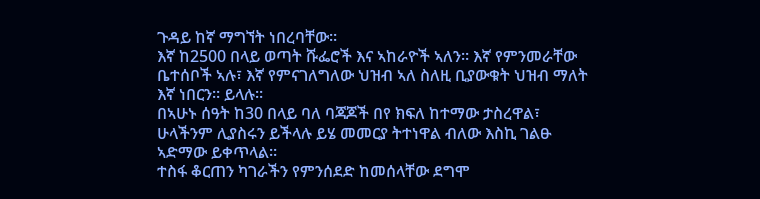ጉዳይ ከኛ ማግኘት ነበረባቸው።
እኛ ከ2500 በላይ ወጣት ሹፌሮች እና ኣከራዮች ኣለን። እኛ የምንመራቸው ቤተሰቦች ኣሉ፣ እኛ የምናገለግለው ህዝብ ኣለ ስለዚ ቢያውቁት ህዝብ ማለት እኛ ነበርን። ይላሉ።
በኣሁኑ ሰዓት ከ30 በላይ ባለ ባጃጆች በየ ክፍለ ከተማው ታስረዋል፣ ሁላችንም ሊያስሩን ይችላሉ ይሄ መመርያ ትተነዋል ብለው እስኪ ገልፁ ኣድማው ይቀጥላል።
ተስፋ ቆርጠን ካገራችን የምንሰደድ ከመሰላቸው ደግሞ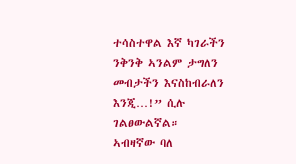ተሳስተዋል እኛ ካገራችን ንቅንቅ ኣንልም ታግለን መብታችን እናስከብራለን እንጂ…!” ሲሉ ገልፀውልኛል።
ኣብዛኛው ባለ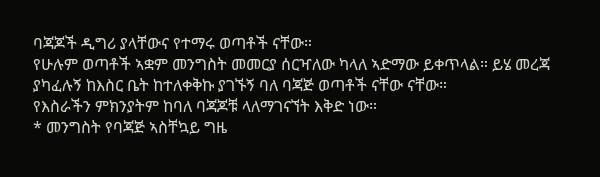ባጃጆች ዲግሪ ያላቸውና የተማሩ ወጣቶች ናቸው።
የሁሉም ወጣቶች ኣቋም መንግስት መመርያ ሰርዣለው ካላለ ኣድማው ይቀጥላል። ይሄ መረጃ ያካፈሉኝ ከእስር ቤት ከተለቀቅኩ ያገኙኝ ባለ ባጃጅ ወጣቶች ናቸው ናቸው።
የእስራችን ምክንያትም ከባለ ባጃጆቹ ላለማገናኘት እቅድ ነው።
* መንግስት የባጃጅ ኣስቸኳይ ግዜ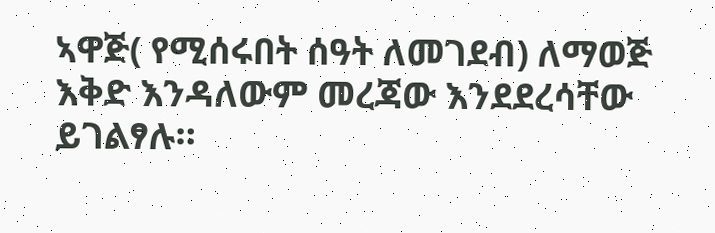ኣዋጅ( የሚሰሩበት ሰዓት ለመገደብ) ለማወጅ እቅድ እንዳለውም መረጃው እንደደረሳቸው ይገልፃሉ።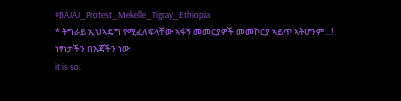#BAJAJ_Protest_Mekelle_Tigray_Ethiopia
* ትግራይ ኢህኣዴግ የሚፈለፍላቸው ኣፋኝ መመርያዎች መመኮርያ ኣይጥ ኣትሆንም…!
ነፃነታችን በእጃችን ነው
it is so.